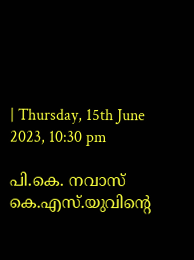| Thursday, 15th June 2023, 10:30 pm

പി.കെ. നവാസ് കെ.എസ്.യുവിന്റെ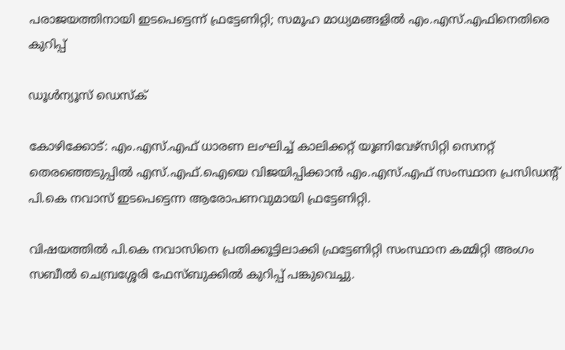പരാജയത്തിനായി ഇടപെട്ടെന്ന് ഫ്രട്ടേണിറ്റി; സമൂഹ മാധ്യമങ്ങളില്‍ എം.എസ്.എഫിനെതിരെ കുറിപ്പ്

ഡൂള്‍ന്യൂസ് ഡെസ്‌ക്

കോഴിക്കോട്: എം.എസ്.എഫ് ധാരണ ലംഘിച്ച് കാലിക്കറ്റ് യൂണിവേഴ്‌സിറ്റി സെനറ്റ് തെരഞ്ഞെടുപ്പില്‍ എസ്.എഫ്.ഐയെ വിജയിപ്പിക്കാന്‍ എം.എസ്.എഫ് സംസ്ഥാന പ്രസിഡന്റ് പി.കെ നവാസ് ഇടപെട്ടെന്ന ആരോപണവുമായി ഫ്രട്ടേണിറ്റി.

വിഷയത്തില്‍ പി.കെ നവാസിനെ പ്രതിക്കൂട്ടിലാക്കി ഫ്രട്ടേണിറ്റി സംസ്ഥാന കമ്മിറ്റി അംഗം സബീല്‍ ചെമ്പ്രശ്ശേരി ഫേസ്ബുക്കില്‍ കുറിപ്പ് പങ്കുവെച്ചു.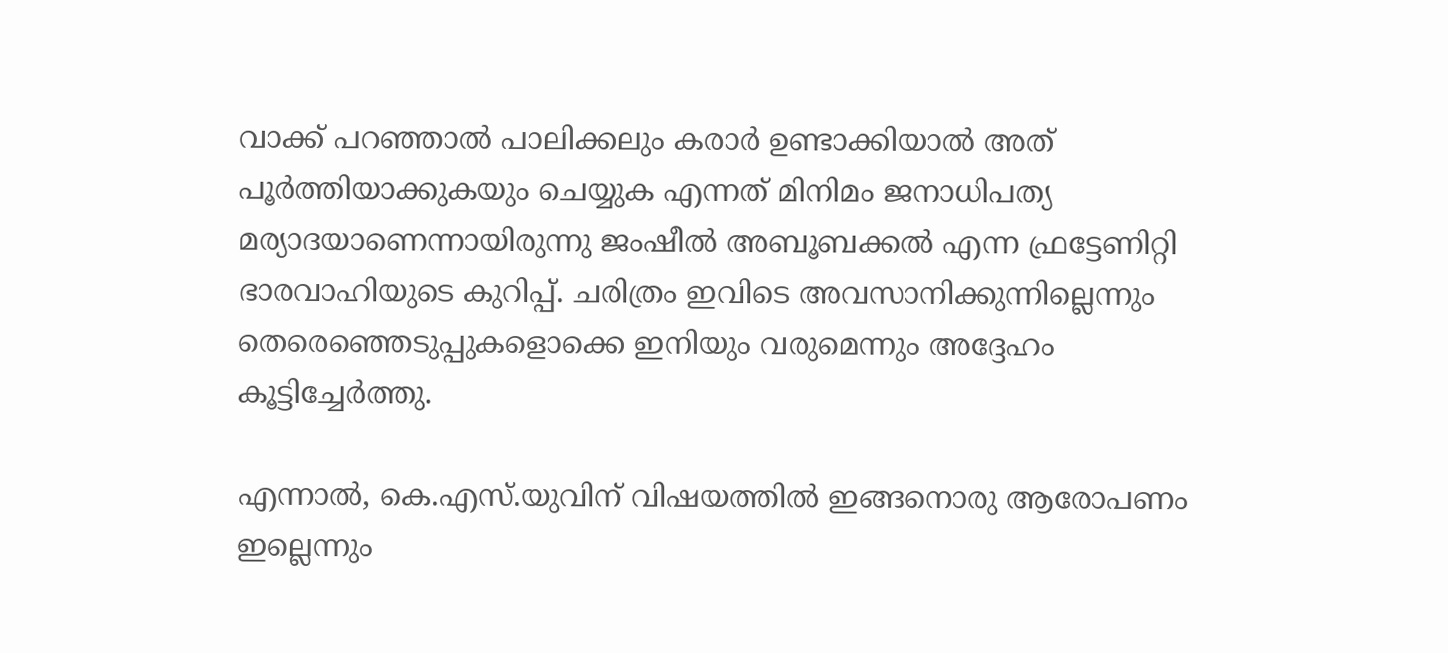വാക്ക് പറഞ്ഞാല്‍ പാലിക്കലും കരാര്‍ ഉണ്ടാക്കിയാല്‍ അത് പൂര്‍ത്തിയാക്കുകയും ചെയ്യുക എന്നത് മിനിമം ജനാധിപത്യ മര്യാദയാണെന്നായിരുന്നു ജംഷീല്‍ അബൂബക്കല്‍ എന്ന ഫ്രട്ടേണിറ്റി ഭാരവാഹിയുടെ കുറിപ്പ്. ചരിത്രം ഇവിടെ അവസാനിക്കുന്നില്ലെന്നും തെരെഞ്ഞെടുപ്പുകളൊക്കെ ഇനിയും വരുമെന്നും അദ്ദേഹം കൂട്ടിച്ചേര്‍ത്തു.

എന്നാല്‍, കെ.എസ്.യുവിന് വിഷയത്തില്‍ ഇങ്ങനൊരു ആരോപണം ഇല്ലെന്നും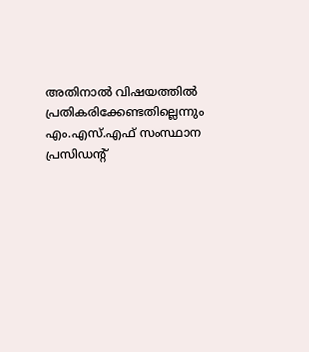അതിനാല്‍ വിഷയത്തില്‍ പ്രതികരിക്കേണ്ടതില്ലെന്നും എം.എസ്.എഫ് സംസ്ഥാന പ്രസിഡന്റ്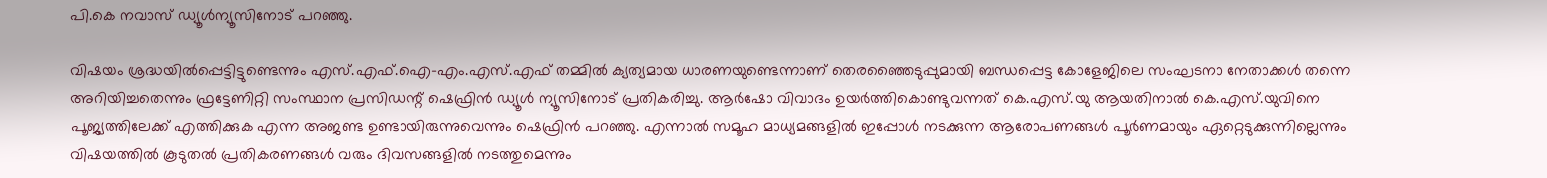പി.കെ നവാസ് ഡ്യൂള്‍ന്യൂസിനോട് പറഞ്ഞു.

വിഷയം ശ്രദ്ധയില്‍പ്പെട്ടിട്ടുണ്ടെന്നും എസ്.എഫ്.ഐ-എം.എസ്.എഫ് തമ്മില്‍ ക്യത്യമായ ധാരണയുണ്ടെന്നാണ് തെരഞ്ഞൈടുപ്പുമായി ബന്ധപ്പെട്ട കോളേജിലെ സംഘടനാ നേതാക്കള്‍ തന്നെ അറിയിച്ചതെന്നും ഫ്രട്ടേണിറ്റി സംസ്ഥാന പ്രസിഡന്റ് ഷെഫ്രിന്‍ ഡ്യൂള്‍ ന്യൂസിനോട് പ്രതികരിച്ചു. ആര്‍ഷോ വിവാദം ഉയര്‍ത്തികൊണ്ടുവന്നത് കെ.എസ്.യു ആയതിനാല്‍ കെ.എസ്.യുവിനെ പൂജ്യത്തിലേക്ക് എത്തിക്കുക എന്ന അജണ്ട ഉണ്ടായിരുന്നുവെന്നും ഷെഫ്രിന്‍ പറഞ്ഞു. എന്നാല്‍ സമൂഹ മാധ്യമങ്ങളില്‍ ഇപ്പോള്‍ നടക്കുന്ന ആരോപണങ്ങള്‍ പൂര്‍ണമായും ഏറ്റെടുക്കുന്നില്ലെന്നും വിഷയത്തില്‍ കൂടുതല്‍ പ്രതികരണങ്ങള്‍ വരും ദിവസങ്ങളില്‍ നടത്തുമെന്നും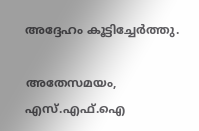അദ്ദേഹം കൂട്ടിച്ചേര്‍ത്തു.

അതേസമയം, എസ്.എഫ്.ഐ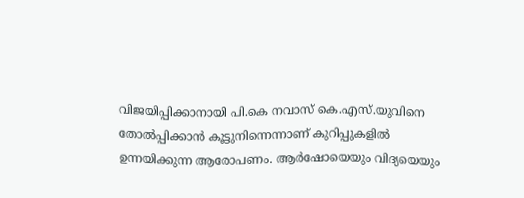വിജയിപ്പിക്കാനായി പി.കെ നവാസ് കെ.എസ്.യുവിനെ തോല്‍പ്പിക്കാന്‍ കൂട്ടുനിന്നെന്നാണ് കുറിപ്പുകളില്‍ ഉന്നയിക്കുന്ന ആരോപണം. ആര്‍ഷോയെയും വിദ്യയെയും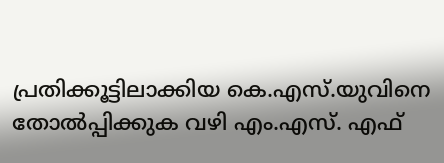പ്രതിക്കൂട്ടിലാക്കിയ കെ.എസ്.യുവിനെ തോല്‍പ്പിക്കുക വഴി എം.എസ്. എഫ്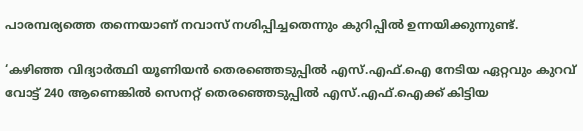പാരമ്പര്യത്തെ തന്നെയാണ് നവാസ് നശിപ്പിച്ചതെന്നും കുറിപ്പില്‍ ഉന്നയിക്കുന്നുണ്ട്.

‘കഴിഞ്ഞ വിദ്യാര്‍ത്ഥി യൂണിയന്‍ തെരഞ്ഞെടുപ്പില്‍ എസ്.എഫ്.ഐ നേടിയ ഏറ്റവും കുറവ് വോട്ട് 240 ആണെങ്കില്‍ സെനറ്റ് തെരഞ്ഞെടുപ്പില്‍ എസ്.എഫ്.ഐക്ക് കിട്ടിയ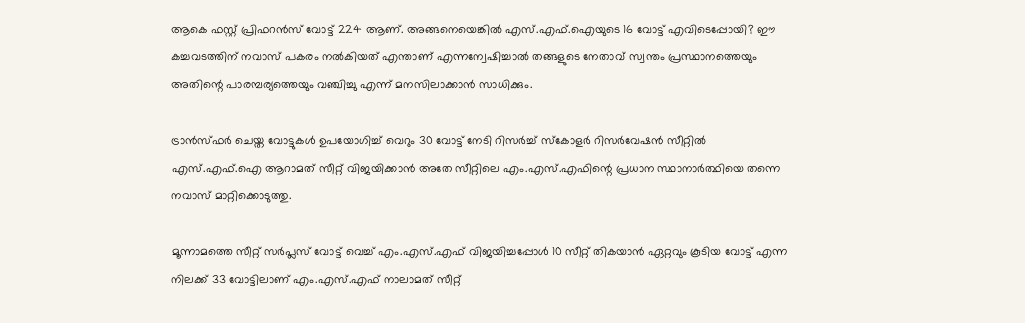ആകെ ഫസ്റ്റ് പ്രിഫറന്‍സ് വോട്ട് 224 ആണ്. അങ്ങനെയെങ്കില്‍ എസ്.എഫ്.ഐയുടെ 16 വോട്ട് എവിടെപ്പോയി? ഈ കച്ചവടത്തിന് നവാസ് പകരം നല്‍കിയത് എന്താണ് എന്നന്വേഷിച്ചാല്‍ തങ്ങളുടെ നേതാവ് സ്വന്തം പ്രസ്ഥാനത്തെയും അതിന്റെ പാരമ്പര്യത്തെയും വഞ്ചിച്ചു എന്ന് മനസിലാക്കാന്‍ സാധിക്കും.

ട്രാന്‍സ്ഫര്‍ ചെയ്ത വോട്ടുകള്‍ ഉപയോഗിച്ച് വെറും 30 വോട്ട് നേടി റിസര്‍ച്ച് സ്‌കോളര്‍ റിസര്‍വേഷന്‍ സീറ്റില്‍ എസ്.എഫ്.ഐ ആറാമത് സീറ്റ് വിജയിക്കാന്‍ അതേ സീറ്റിലെ എം.എസ്.എഫിന്റെ പ്രധാന സ്ഥാനാര്‍ത്ഥിയെ തന്നെ നവാസ് മാറ്റിക്കൊടുത്തു.

മൂന്നാമത്തെ സീറ്റ് സര്‍പ്ലസ് വോട്ട് വെച്ച് എം.എസ്.എഫ് വിജയിച്ചപ്പോള്‍ 10 സീറ്റ് തികയാന്‍ ഏറ്റവും കൂടിയ വോട്ട് എന്ന നിലക്ക് 33 വോട്ടിലാണ് എം.എസ്.എഫ് നാലാമത് സീറ്റ്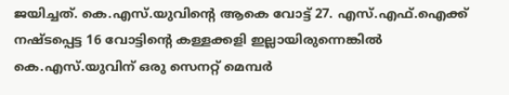ജയിച്ചത്. കെ.എസ്.യുവിന്റെ ആകെ വോട്ട് 27. എസ്.എഫ്.ഐക്ക് നഷ്ടപ്പെട്ട 16 വോട്ടിന്റെ കള്ളക്കളി ഇല്ലായിരുന്നെങ്കില്‍ കെ.എസ്.യുവിന് ഒരു സെനറ്റ് മെമ്പര്‍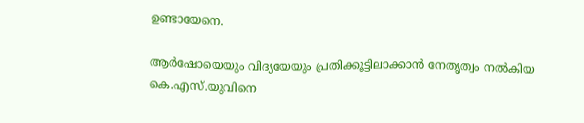ഉണ്ടായേനെ.

ആര്‍ഷോയെയും വിദ്യയേയും പ്രതിക്കൂട്ടിലാക്കാന്‍ നേതൃത്വം നല്‍കിയ കെ.എസ്.യുവിനെ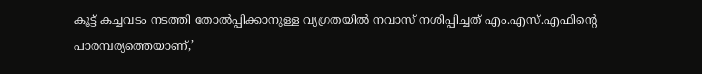കൂട്ട് കച്ചവടം നടത്തി തോല്‍പ്പിക്കാനുള്ള വ്യഗ്രതയില്‍ നവാസ് നശിപ്പിച്ചത് എം.എസ്.എഫിന്റെ പാരമ്പര്യത്തെയാണ്,’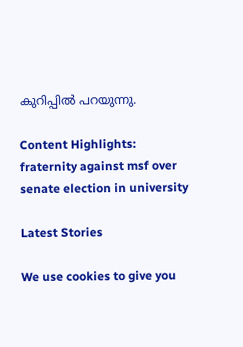കുറിപ്പില്‍ പറയുന്നു.

Content Highlights: fraternity against msf over senate election in university

Latest Stories

We use cookies to give you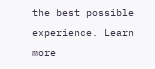the best possible experience. Learn more